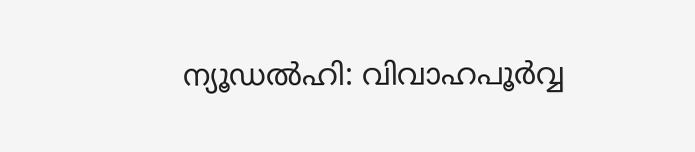ന്യൂഡൽഹി: വിവാഹപൂർവ്വ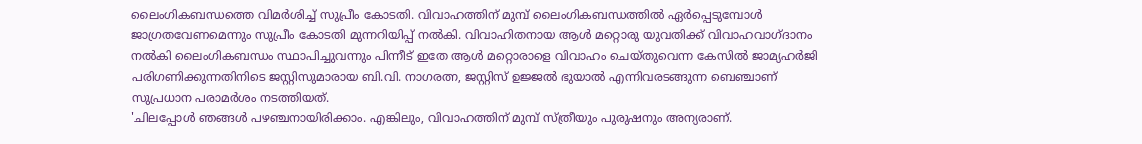ലൈംഗികബന്ധത്തെ വിമർശിച്ച് സുപ്രീം കോടതി. വിവാഹത്തിന് മുമ്പ് ലൈംഗികബന്ധത്തിൽ ഏർപ്പെടുമ്പോൾ ജാഗ്രതവേണമെന്നും സുപ്രീം കോടതി മുന്നറിയിപ്പ് നൽകി. വിവാഹിതനായ ആൾ മറ്റൊരു യുവതിക്ക് വിവാഹവാഗ്ദാനം നൽകി ലൈംഗികബന്ധം സ്ഥാപിച്ചുവന്നും പിന്നീട് ഇതേ ആൾ മറ്റൊരാളെ വിവാഹം ചെയ്തുവെന്ന കേസിൽ ജാമ്യഹർജി പരിഗണിക്കുന്നതിനിടെ ജസ്റ്റിസുമാരായ ബി.വി. നാഗരത്ന, ജസ്റ്റിസ് ഉജ്ജൽ ഭുയാൽ എന്നിവരടങ്ങുന്ന ബെഞ്ചാണ് സുപ്രധാന പരാമർശം നടത്തിയത്.
'ചിലപ്പോൾ ഞങ്ങൾ പഴഞ്ചനായിരിക്കാം. എങ്കിലും, വിവാഹത്തിന് മുമ്പ് സ്ത്രീയും പുരുഷനും അന്യരാണ്.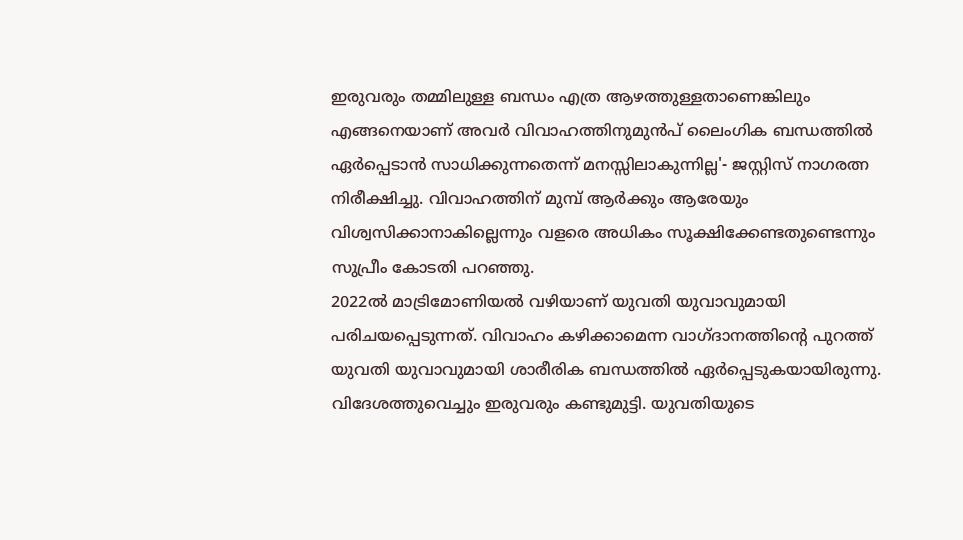ഇരുവരും തമ്മിലുള്ള ബന്ധം എത്ര ആഴത്തുള്ളതാണെങ്കിലും എങ്ങനെയാണ് അവർ വിവാഹത്തിനുമുൻപ് ലൈംഗിക ബന്ധത്തിൽ ഏർപ്പെടാൻ സാധിക്കുന്നതെന്ന് മനസ്സിലാകുന്നില്ല'- ജസ്റ്റിസ് നാഗരത്ന നിരീക്ഷിച്ചു. വിവാഹത്തിന് മുമ്പ് ആർക്കും ആരേയും വിശ്വസിക്കാനാകില്ലെന്നും വളരെ അധികം സൂക്ഷിക്കേണ്ടതുണ്ടെന്നും സുപ്രീം കോടതി പറഞ്ഞു.
2022ൽ മാട്രിമോണിയൽ വഴിയാണ് യുവതി യുവാവുമായി പരിചയപ്പെടുന്നത്. വിവാഹം കഴിക്കാമെന്ന വാഗ്ദാനത്തിന്റെ പുറത്ത് യുവതി യുവാവുമായി ശാരീരിക ബന്ധത്തിൽ ഏർപ്പെടുകയായിരുന്നു. വിദേശത്തുവെച്ചും ഇരുവരും കണ്ടുമുട്ടി. യുവതിയുടെ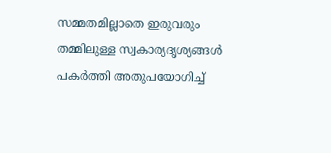സമ്മതമില്ലാതെ ഇരുവരും തമ്മിലുള്ള സ്വകാര്യദൃശ്യങ്ങൾ പകർത്തി അതുപയോഗിച്ച്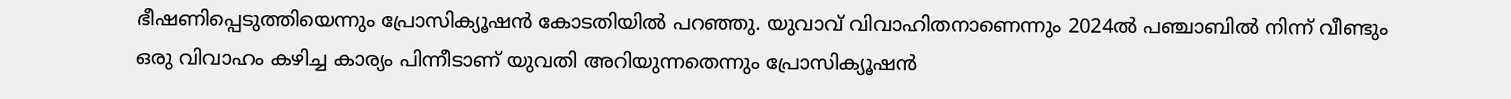ഭീഷണിപ്പെടുത്തിയെന്നും പ്രോസിക്യൂഷൻ കോടതിയിൽ പറഞ്ഞു. യുവാവ് വിവാഹിതനാണെന്നും 2024ൽ പഞ്ചാബിൽ നിന്ന് വീണ്ടും ഒരു വിവാഹം കഴിച്ച കാര്യം പിന്നീടാണ് യുവതി അറിയുന്നതെന്നും പ്രോസിക്യൂഷൻ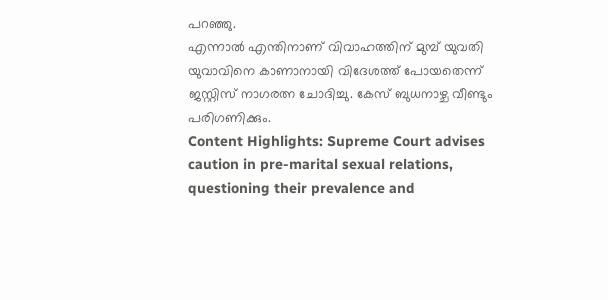പറഞ്ഞു.
എന്നാൽ എന്തിനാണ് വിവാഹത്തിന് മുമ്പ് യുവതി യുവാവിനെ കാണാനായി വിദേശത്ത് പോയതെന്ന് ജസ്റ്റിസ് നാഗരത്ന ചോദിച്ചു. കേസ് ബുധനാഴ്ച വീണ്ടും പരിഗണിക്കും.
Content Highlights: Supreme Court advises caution in pre-marital sexual relations, questioning their prevalence and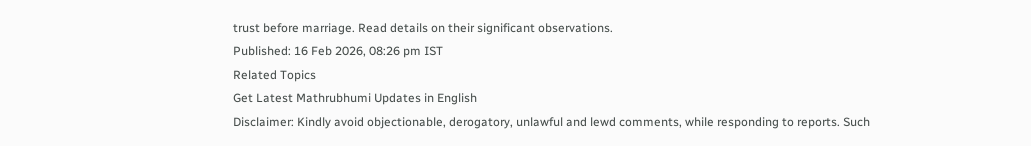trust before marriage. Read details on their significant observations.
Published: 16 Feb 2026, 08:26 pm IST
Related Topics
Get Latest Mathrubhumi Updates in English
Disclaimer: Kindly avoid objectionable, derogatory, unlawful and lewd comments, while responding to reports. Such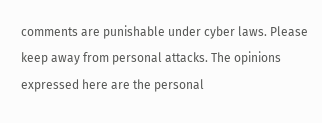comments are punishable under cyber laws. Please keep away from personal attacks. The opinions expressed here are the personal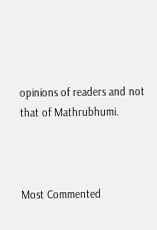opinions of readers and not that of Mathrubhumi.



Most Commented